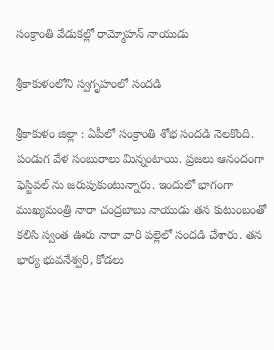సంక్రాంతి వేడుక‌ల్లో రామ్మోహ‌న్ నాయుడు

శ్రీ‌కాకుళంలోని స్వగృహంలో సంద‌డి

శ్రీ‌కాకుళం జిల్లా : ఏపీలో సంక్రాంతి శోభ సంద‌డి నెల‌కొంది. పండుగ వేళ సంబురాలు మిన్నంటాయి. ప్ర‌జ‌లు ఆనందంగా ఫెస్టివ‌ల్ ను జ‌రుపుకుంటున్నారు. ఇందులో భాగంగా ముఖ్య‌మంత్రి నారా చంద్ర‌బాబు నాయుడు త‌న కుటుంబంతో క‌లిసి స్వంత ఊరు నారా వారి ప‌ల్లెలో సంద‌డి చేశారు. త‌న భార్య భువ‌నేశ్వ‌రి, కోడ‌లు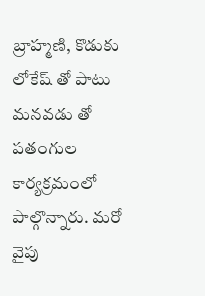బ్రాహ్మ‌ణి, కొడుకు లోకేష్ తో పాటు మ‌న‌వ‌డు తో పతంగుల కార్య‌క్ర‌మంలో పాల్గొన్నారు. మ‌రో వైపు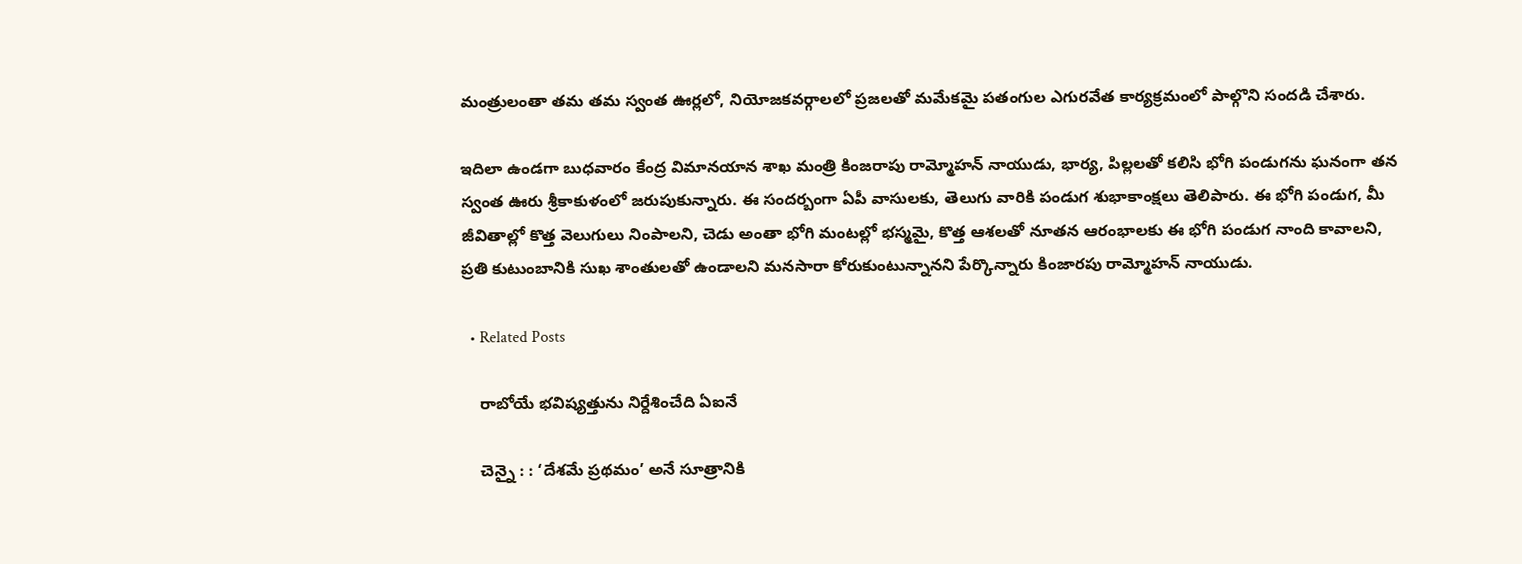మంత్రులంతా త‌మ త‌మ స్వంత ఊర్ల‌లో, నియోజ‌క‌వ‌ర్గాల‌లో ప్ర‌జ‌ల‌తో మ‌మేక‌మై పతంగుల ఎగుర‌వేత కార్య‌క్ర‌మంలో పాల్గొని సంద‌డి చేశారు.

ఇదిలా ఉండ‌గా బుధ‌వారం కేంద్ర విమాన‌యాన శాఖ మంత్రి కింజ‌రాపు రామ్మోహ‌న్ నాయుడు, భార్య‌, పిల్ల‌లతో క‌లిసి భోగి పండుగ‌ను ఘ‌నంగా త‌న స్వంత ఊరు శ్రీ‌కాకుళంలో జ‌రుపుకున్నారు. ఈ సంద‌ర్బంగా ఏపీ వాసుల‌కు, తెలుగు వారికి పండుగ శుభాకాంక్ష‌లు తెలిపారు. ఈ భోగి పండుగ, మీ జీవితాల్లో కొత్త వెలుగులు నింపాలని, చెడు అంతా భోగి మంటల్లో భస్మమై, కొత్త ఆశలతో నూతన ఆరంభాలకు ఈ భోగి పండుగ నాంది కావాలని, ప్రతి కుటుంబానికి సుఖ శాంతులతో ఉండాలని మనసారా కోరుకుంటున్నాన‌ని పేర్కొన్నారు కింజార‌పు రామ్మోహ‌న్ నాయుడు.

  • Related Posts

    రాబోయే భ‌విష్య‌త్తును నిర్దేశించేది ఏఐనే

    చెన్నై : : ‘దేశమే ప్రథమం’ అనే సూత్రానికి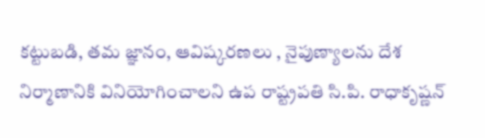కట్టుబడి, తమ జ్ఞానం, ఆవిష్కరణలు , నైపుణ్యాలను దేశ నిర్మాణానికి వినియోగించాలని ఉప రాష్ట్రపతి సి.పి. రాధాకృష్ణన్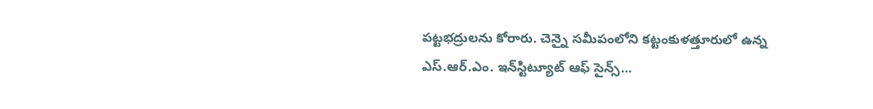పట్టభద్రులను కోరారు. చెన్నై సమీపంలోని కట్టంకుళత్తూరులో ఉన్న ఎస్.ఆర్.ఎం. ఇన్‌స్టిట్యూట్ ఆఫ్ సైన్స్…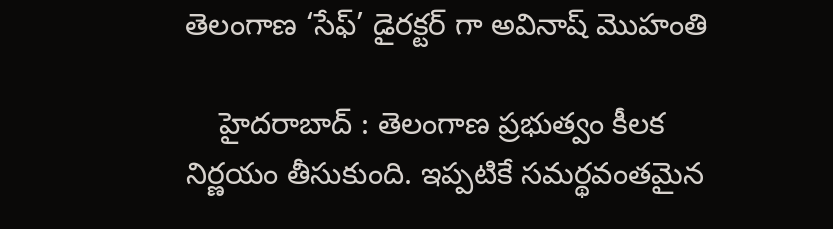తెలంగాణ ‘సేఫ్’ డైర‌క్ట‌ర్ గా అవినాష్ మొహంతి

    హైద‌రాబాద్ : తెలంగాణ ప్ర‌భుత్వం కీల‌క నిర్ణ‌యం తీసుకుంది. ఇప్ప‌టికే స‌మ‌ర్థ‌వంత‌మైన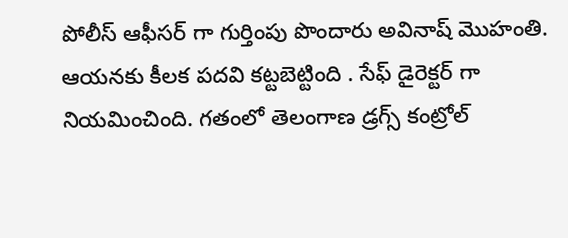పోలీస్ ఆఫీస‌ర్ గా గుర్తింపు పొందారు అవినాష్ మొహంతి. ఆయ‌న‌కు కీల‌క ప‌ద‌వి క‌ట్ట‌బెట్టింది . సేఫ్ డైరెక్ట‌ర్ గా నియ‌మించింది. గతంలో తెలంగాణ డ్రగ్స్ కంట్రోల్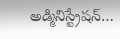అడ్మినిస్ట్రేషన్…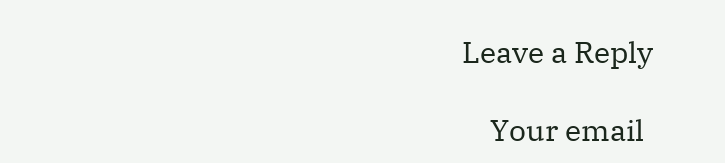Leave a Reply

    Your email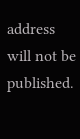address will not be published.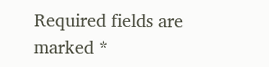Required fields are marked *